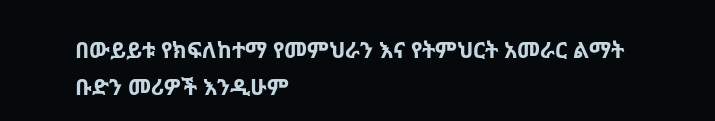በውይይቱ የክፍለከተማ የመምህራን እና የትምህርት አመራር ልማት ቡድን መሪዎች እንዲሁም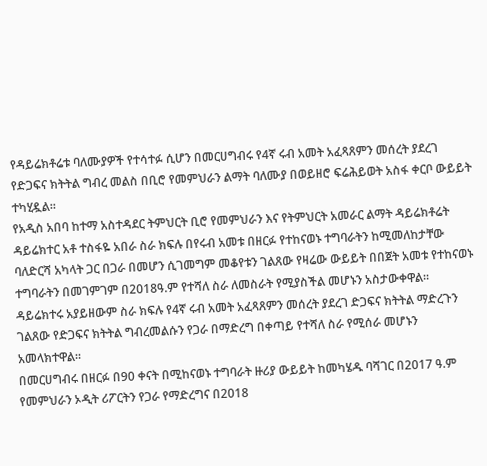የዳይሬክቶሬቱ ባለሙያዎች የተሳተፉ ሲሆን በመርሀግብሩ የ4ኛ ሩብ አመት አፈጻጸምን መሰረት ያደረገ የድጋፍና ክትትል ግብረ መልስ በቢሮ የመምህራን ልማት ባለሙያ በወይዘሮ ፍሬሕይወት አስፋ ቀርቦ ውይይት ተካሂዷል።
የአዲስ አበባ ከተማ አስተዳደር ትምህርት ቢሮ የመምህራን እና የትምህርት አመራር ልማት ዳይሬክቶሬት ዳይሬክተር አቶ ተስፋዬ አበራ ስራ ክፍሉ በየሩብ አመቱ በዘርፉ የተከናወኑ ተግባራትን ከሚመለከታቸው ባለድርሻ አካላት ጋር በጋራ በመሆን ሲገመግም መቆየቱን ገልጸው የዛሬው ውይይት በበጀት አመቱ የተከናወኑ ተግባራትን በመገምገም በ2018ዓ.ም የተሻለ ስራ ለመስራት የሚያስችል መሆኑን አስታውቀዋል።
ዳይሬክተሩ አያይዘውም ስራ ክፍሉ የ4ኛ ሩብ አመት አፈጻጸምን መሰረት ያደረገ ድጋፍና ክትትል ማድረጉን ገልጸው የድጋፍና ክትትል ግብረመልሱን የጋራ በማድረግ በቀጣይ የተሻለ ስራ የሚሰራ መሆኑን አመላክተዋል።
በመርሀግብሩ በዘርፉ በ90 ቀናት በሚከናወኑ ተግባራት ዙሪያ ውይይት ከመካሄዱ ባሻገር በ2017 ዓ.ም የመምህራን ኦዲት ሪፖርትን የጋራ የማድረግና በ2018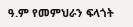ዓ.ም የመምህራን ፍላጎት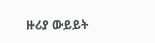ዙሪያ ውይይት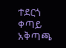ተደርጎ ቀጣይ አቅጣጫ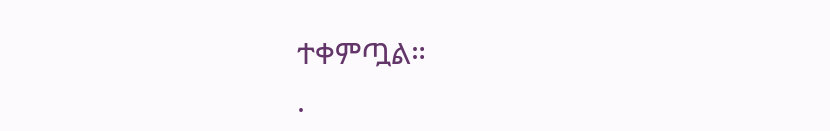ተቀምጧል።
.